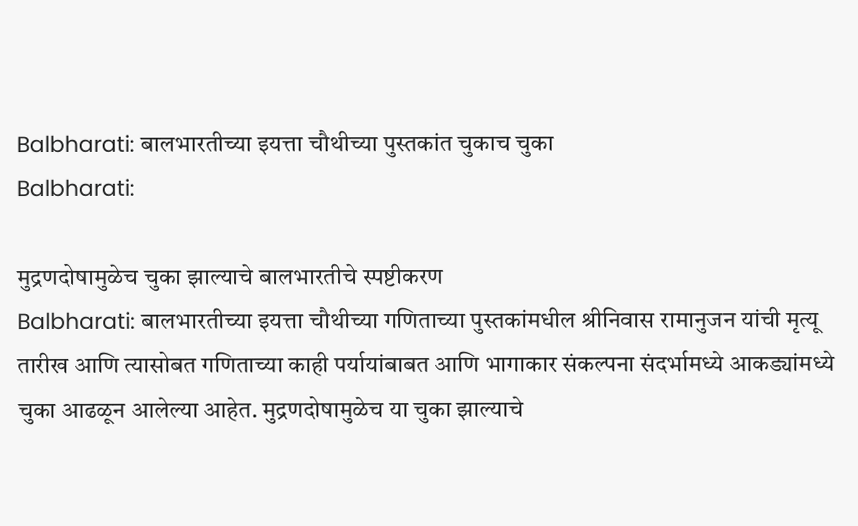Balbharati: बालभारतीच्या इयत्ता चौथीच्या पुस्तकांत चुकाच चुका
Balbharati:

मुद्रणदोषामुळेच चुका झाल्याचे बालभारतीचे स्पष्टीकरण
Balbharati: बालभारतीच्या इयत्ता चौथीच्या गणिताच्या पुस्तकांमधील श्रीनिवास रामानुजन यांची मृत्यू तारीख आणि त्यासोबत गणिताच्या काही पर्यायांबाबत आणि भागाकार संकल्पना संदर्भामध्ये आकड्यांमध्ये चुका आढळून आलेल्या आहेत. मुद्रणदोषामुळेच या चुका झाल्याचे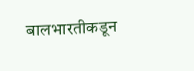बालभारतीकडून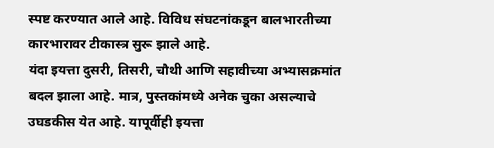स्पष्ट करण्यात आले आहे. विविध संघटनांकडून बालभारतीच्या कारभारावर टीकास्त्र सुरू झाले आहे.
यंदा इयत्ता दुसरी, तिसरी, चौथी आणि सहावीच्या अभ्यासक्रमांत बदल झाला आहे. मात्र, पुस्तकांमध्ये अनेक चुका असल्याचे उघडकीस येत आहे. यापूर्वीही इयत्ता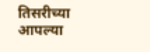तिसरीच्या आपल्या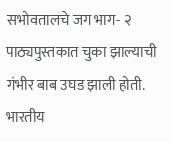सभोवतालचे जग भाग- २ पाठ्यपुस्तकात चुका झाल्याची गंभीर बाब उघड झाली होती.
भारतीय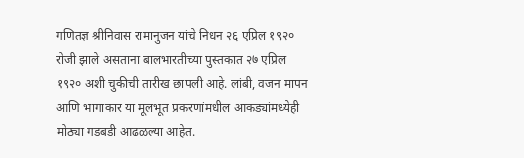गणितज्ञ श्रीनिवास रामानुजन यांचे निधन २६ एप्रिल १९२० रोजी झाले असताना बालभारतीच्या पुस्तकात २७ एप्रिल १९२० अशी चुकीची तारीख छापली आहे. लांबी, वजन मापन आणि भागाकार या मूलभूत प्रकरणांमधील आकड्यांमध्येही मोठ्या गडबडी आढळल्या आहेत.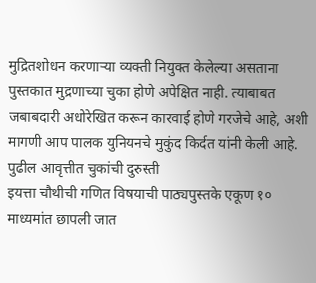मुद्रितशोधन करणाऱ्या व्यक्ती नियुक्त केलेल्या असताना पुस्तकात मुद्रणाच्या चुका होणे अपेक्षित नाही. त्याबाबत जबाबदारी अधोरेखित करून कारवाई होणे गरजेचे आहे, अशी मागणी आप पालक युनियनचे मुकुंद किर्दत यांनी केली आहे.
पुढील आवृत्तीत चुकांची दुरुस्ती
इयत्ता चौथीची गणित विषयाची पाठ्यपुस्तके एकूण १० माध्यमांत छापली जात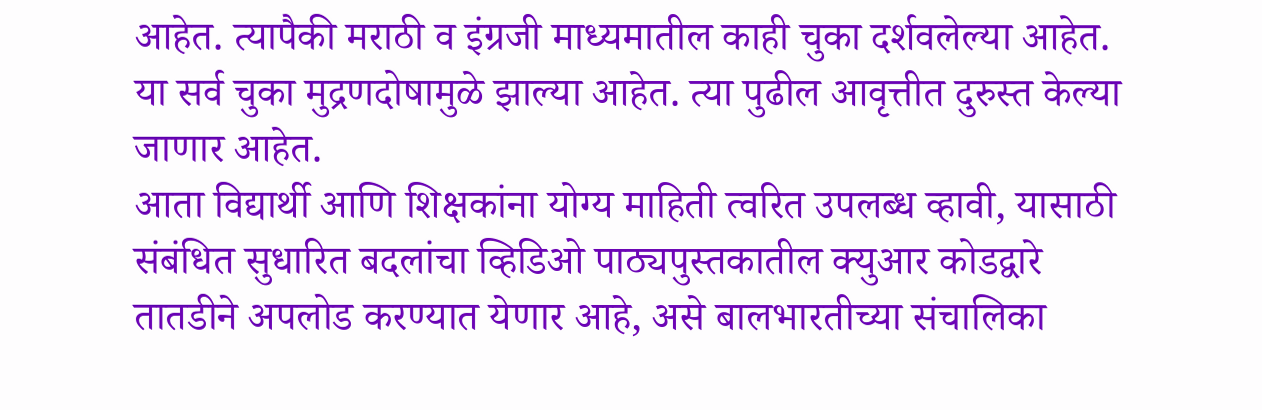आहेत. त्यापैकी मराठी व इंग्रजी माध्यमातील काही चुका दर्शवलेल्या आहेत. या सर्व चुका मुद्रणदोषामुळे झाल्या आहेत. त्या पुढील आवृत्तीत दुरुस्त केल्या जाणार आहेत.
आता विद्यार्थी आणि शिक्षकांना योग्य माहिती त्वरित उपलब्ध व्हावी, यासाठी संबंधित सुधारित बदलांचा व्हिडिओ पाठ्यपुस्तकातील क्युआर कोडद्वारे तातडीने अपलोड करण्यात येणार आहे, असे बालभारतीच्या संचालिका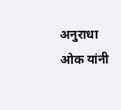अनुराधा ओक यांनी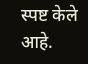स्पष्ट केले आहे.